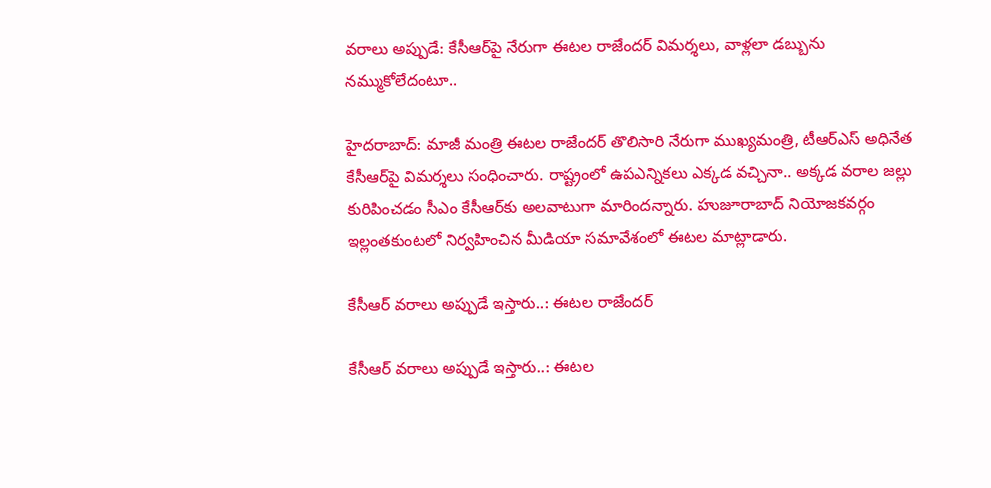వరాలు అప్పుడే: కేసీఆర్‌పై నేరుగా ఈటల రాజేందర్ విమర్శలు, వాళ్లలా డబ్బును నమ్ముకోలేదంటూ..

హైదరాబాద్: మాజీ మంత్రి ఈటల రాజేందర్ తొలిసారి నేరుగా ముఖ్యమంత్రి, టీఆర్ఎస్ అధినేత కేసీఆర్‌పై విమర్శలు సంధించారు. రాష్ట్రంలో ఉపఎన్నికలు ఎక్కడ వచ్చినా.. అక్కడ వరాల జల్లు కురిపించడం సీఎం కేసీఆర్‌కు అలవాటుగా మారిందన్నారు. హుజూరాబాద్ నియోజకవర్గం ఇల్లంతకుంటలో నిర్వహించిన మీడియా సమావేశంలో ఈటల మాట్లాడారు.

కేసీఆర్ వరాలు అప్పుడే ఇస్తారు..: ఈటల రాజేందర్

కేసీఆర్ వరాలు అప్పుడే ఇస్తారు..: ఈటల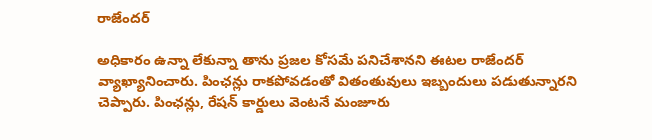రాజేందర్

అధికారం ఉన్నా లేకున్నా తాను ప్రజల కోసమే పనిచేశానని ఈటల రాజేందర్ వ్యాఖ్యానించారు. పింఛన్లు రాకపోవడంతో వితంతువులు ఇబ్బందులు పడుతున్నారని చెప్పారు. పింఛన్లు, రేషన్ కార్డులు వెంటనే మంజూరు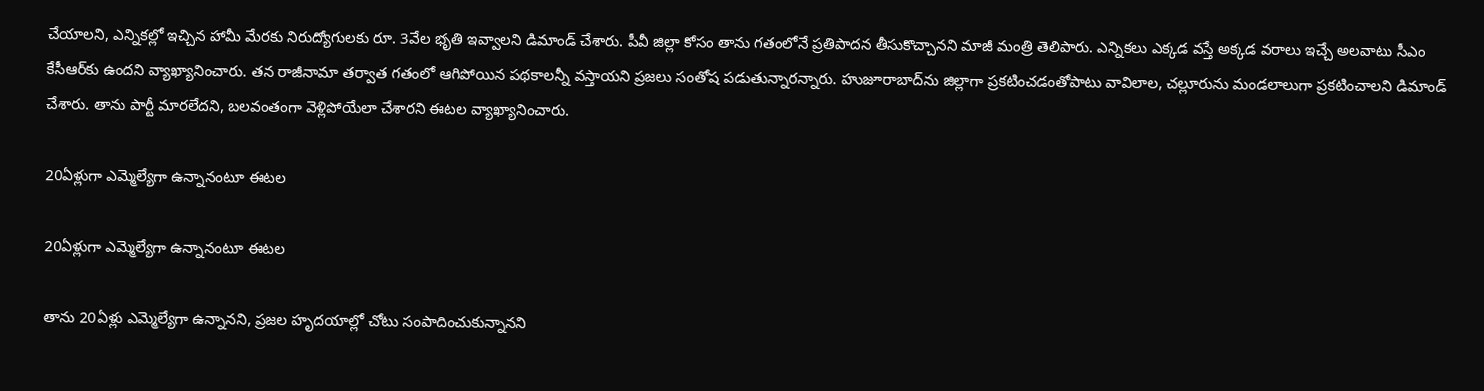చేయాలని, ఎన్నికల్లో ఇచ్చిన హామీ మేరకు నిరుద్యోగులకు రూ. 3వేల భృతి ఇవ్వాలని డిమాండ్ చేశారు. పీవీ జిల్లా కోసం తాను గతంలోనే ప్రతిపాదన తీసుకొచ్చానని మాజీ మంత్రి తెలిపారు. ఎన్నికలు ఎక్కడ వస్తే అక్కడ వరాలు ఇచ్చే అలవాటు సీఎం కేసీఆర్‌కు ఉందని వ్యాఖ్యానించారు. తన రాజీనామా తర్వాత గతంలో ఆగిపోయిన పథకాలన్నీ వస్తాయని ప్రజలు సంతోష పడుతున్నారన్నారు. హుజూరాబాద్‌ను జిల్లాగా ప్రకటించడంతోపాటు వావిలాల, చల్లూరును మండలాలుగా ప్రకటించాలని డిమాండ్ చేశారు. తాను పార్టీ మారలేదని, బలవంతంగా వెళ్లిపోయేలా చేశారని ఈటల వ్యాఖ్యానించారు.

20ఏళ్లుగా ఎమ్మెల్యేగా ఉన్నానంటూ ఈటల

20ఏళ్లుగా ఎమ్మెల్యేగా ఉన్నానంటూ ఈటల

తాను 20ఏళ్లు ఎమ్మెల్యేగా ఉన్నానని, ప్రజల హృదయాల్లో చోటు సంపాదించుకున్నానని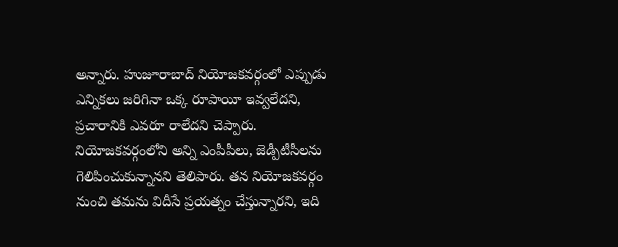అన్నారు. హుజూరాబాద్ నియోజకవర్గంలో ఎప్పుడు ఎన్నికలు జరిగినా ఒక్క రూపాయీ ఇవ్వలేదని, ప్రచారానికి ఎవరూ రాలేదని చెప్పారు. నియోజకవర్గంలోని అన్ని ఎంపీపీలు, జెడ్పీటీసీలను గెలిపించుకున్నానని తెలిపారు. తన నియోజకవర్గం నుంచి తమను విదీసే ప్రయత్నం చేస్తున్నారని, ఇది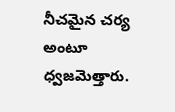నీచమైన చర్య అంటూ ధ్వజమెత్తారు.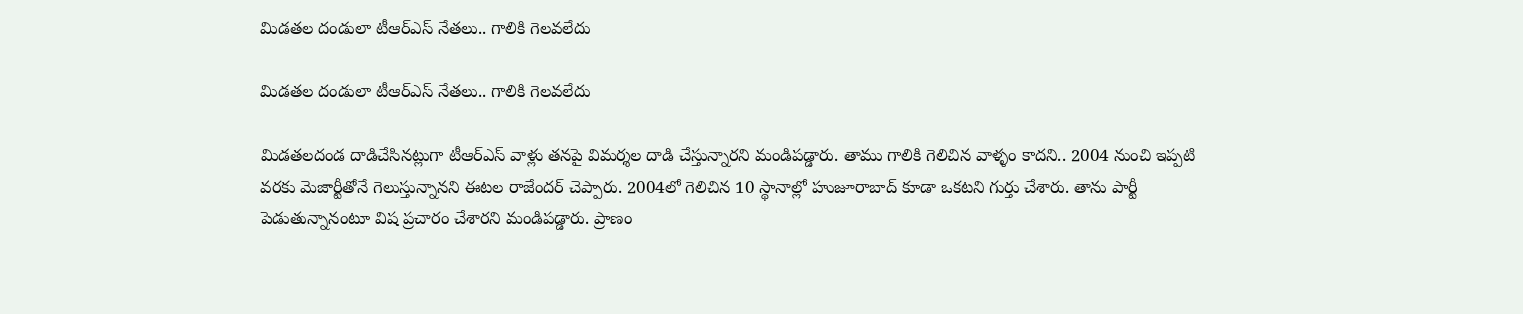మిడతల దండులా టీఆర్ఎస్ నేతలు.. గాలికి గెలవలేదు

మిడతల దండులా టీఆర్ఎస్ నేతలు.. గాలికి గెలవలేదు

మిడతలదండ దాడిచేసినట్లుగా టీఆర్ఎస్ వాళ్లు తనపై విమర్శల దాడి చేస్తున్నారని మండిపడ్డారు. తాము గాలికి గెలిచిన వాళ్ళం కాదని.. 2004 నుంచి ఇప్పటి వరకు మెజార్టీతోనే గెలుస్తున్నానని ఈటల రాజేందర్ చెప్పారు. 2004లో గెలిచిన 10 స్థానాల్లో హుజూరాబాద్ కూడా ఒకటని గుర్తు చేశారు. తాను పార్టీ పెడుతున్నానంటూ విష ప్రచారం చేశారని మండిపడ్డారు. ప్రాణం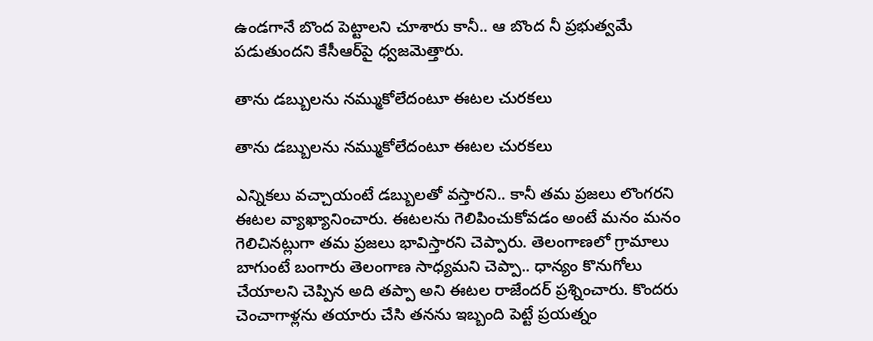ఉండగానే బొంద పెట్టాలని చూశారు కానీ.. ఆ బొంద నీ ప్రభుత్వమే పడుతుందని కేసీఆర్‌పై ధ్వజమెత్తారు.

తాను డబ్బులను నమ్ముకోలేదంటూ ఈటల చురకలు

తాను డబ్బులను నమ్ముకోలేదంటూ ఈటల చురకలు

ఎన్నికలు వచ్చాయంటే డబ్బులతో వస్తారని.. కానీ తమ ప్రజలు లొంగరని ఈటల వ్యాఖ్యానించారు. ఈటలను గెలిపించుకోవడం అంటే మనం మనం గెలిచినట్లుగా తమ ప్రజలు భావిస్తారని చెప్పారు. తెలంగాణలో గ్రామాలు బాగుంటే బంగారు తెలంగాణ సాధ్యమని చెప్పా.. ధాన్యం కొనుగోలు చేయాలని చెప్పిన అది తప్పా అని ఈటల రాజేందర్ ప్రశ్నించారు. కొందరు చెంచాగాళ్లను తయారు చేసి తనను ఇబ్బంది పెట్టే ప్రయత్నం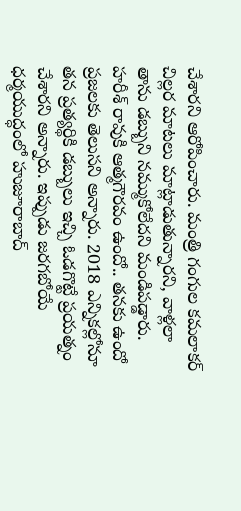చేశారని ఆరోపించారు. మంత్రి గంగుల కమలాకర్ చిల్లర మాటలు మాట్లాడుతున్నారని, వాళ్లలా తాను డబ్బుని నమ్ముకోలేదని మండిపడ్డారు. హరీశ్ రావుకి ఆత్మగౌరవం ఉందో.. తనకు ఉందో ప్రజలకు తెలుసని అన్నారు. 2018 ఎన్నికల్లోనూ తన ప్రత్యర్థికి డబ్బులు ఇచ్చి ఓడగొట్టే ప్రయత్నం చేశారని అన్నారు. ఇప్పుడు జరగబోయే ధర్మయుద్ధంలో హుజూరాబాద్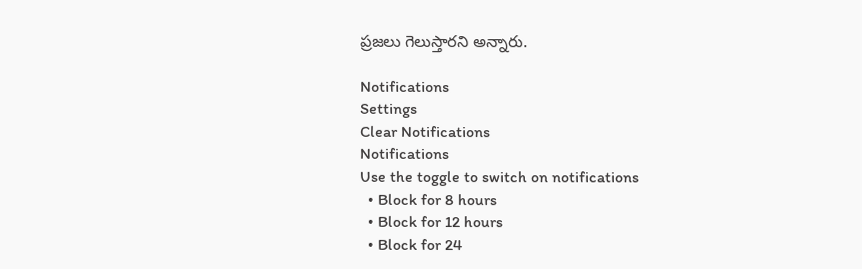ప్రజలు గెలుస్తారని అన్నారు.

Notifications
Settings
Clear Notifications
Notifications
Use the toggle to switch on notifications
  • Block for 8 hours
  • Block for 12 hours
  • Block for 24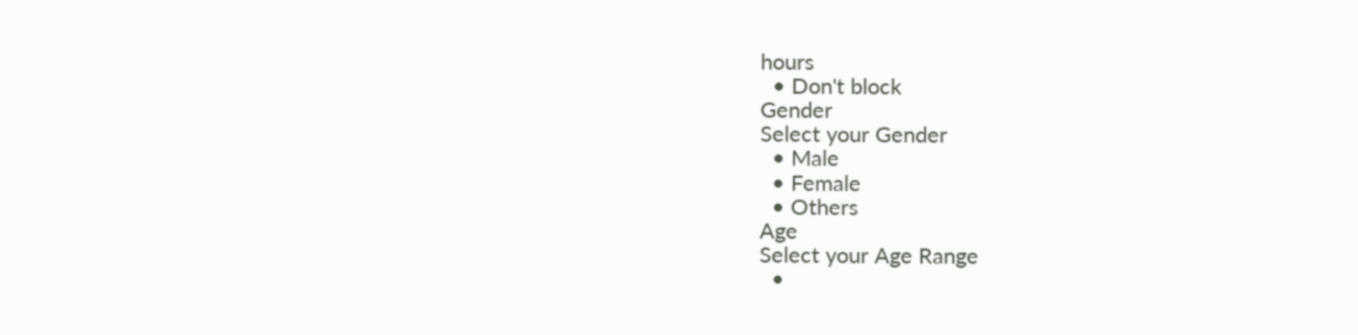hours
  • Don't block
Gender
Select your Gender
  • Male
  • Female
  • Others
Age
Select your Age Range
  •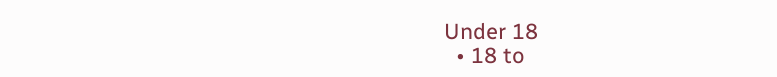Under 18
  • 18 to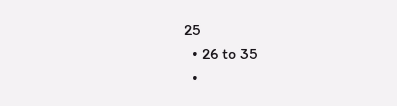25
  • 26 to 35
  •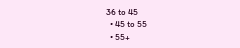36 to 45
  • 45 to 55
  • 55+